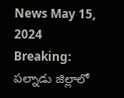News May 15, 2024
Breaking: పల్నాడు జిల్లాలో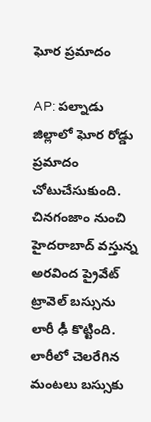ఘోర ప్రమాదం

AP: పల్నాడు జిల్లాలో ఘోర రోడ్డు ప్రమాదం చోటుచేసుకుంది. చినగంజాం నుంచి హైదరాబాద్ వస్తున్న అరవింద ప్రైవేట్ ట్రావెల్ బస్సును లారీ ఢీ కొట్టింది. లారీలో చెలరేగిన మంటలు బస్సుకు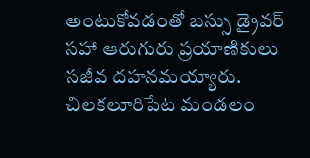అంటుకోవడంతో బస్సు డ్రైవర్ సహా ఆరుగురు ప్రయాణికులు సజీవ దహనమయ్యారు. చిలకలూరిపేట మండలం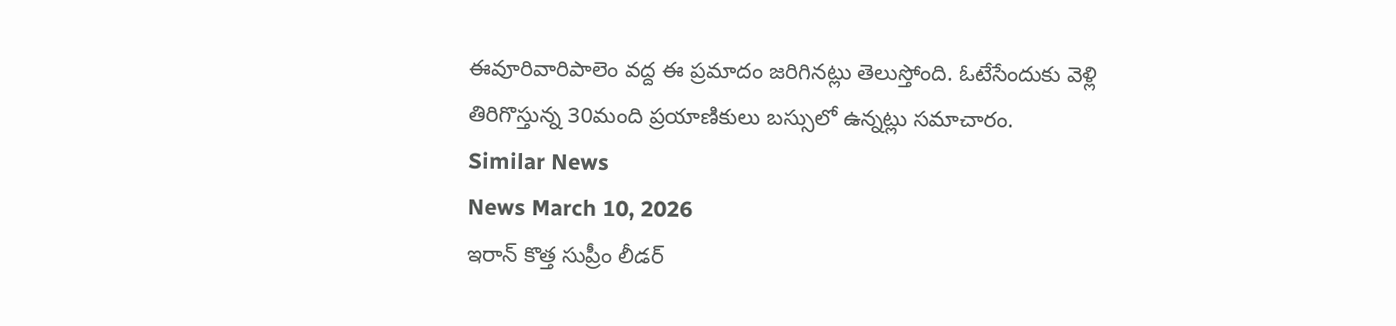ఈవూరివారిపాలెం వద్ద ఈ ప్రమాదం జరిగినట్లు తెలుస్తోంది. ఓటేసేందుకు వెళ్లి తిరిగొస్తున్న 30మంది ప్రయాణికులు బస్సులో ఉన్నట్లు సమాచారం.
Similar News
News March 10, 2026
ఇరాన్ కొత్త సుప్రీం లీడర్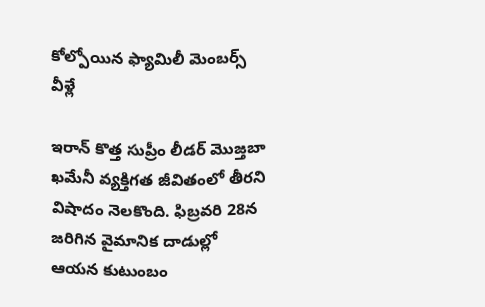కోల్పోయిన ఫ్యామిలీ మెంబర్స్ వీళ్లే

ఇరాన్ కొత్త సుప్రీం లీడర్ మొజ్తబా ఖమేనీ వ్యక్తిగత జీవితంలో తీరని విషాదం నెలకొంది. ఫిబ్రవరి 28న జరిగిన వైమానిక దాడుల్లో ఆయన కుటుంబం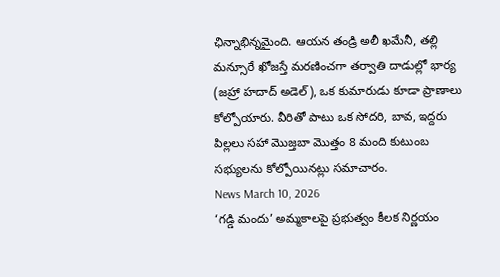ఛిన్నాభిన్నమైంది. ఆయన తండ్రి అలీ ఖమేనీ, తల్లి మన్సూరే ఖోజస్తే మరణించగా తర్వాతి దాడుల్లో భార్య (జహ్రా హదాద్ అడెల్), ఒక కుమారుడు కూడా ప్రాణాలు కోల్పోయారు. వీరితో పాటు ఒక సోదరి, బావ, ఇద్దరు పిల్లలు సహా మొజ్తబా మొత్తం 8 మంది కుటుంబ సభ్యులను కోల్పోయినట్లు సమాచారం.
News March 10, 2026
‘గడ్డి మందు’ అమ్మకాలపై ప్రభుత్వం కీలక నిర్ణయం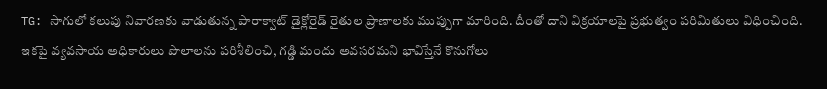TG: సాగులో కలుపు నివారణకు వాడుతున్న పారాక్వాట్ డైక్లోరైడ్ రైతుల ప్రాణాలకు ముప్పుగా మారింది. దీంతో దాని విక్రయాలపై ప్రభుత్వం పరిమితులు విధించింది. ఇకపై వ్యవసాయ అధికారులు పొలాలను పరిశీలించి, గడ్డి మందు అవసరమని భావిస్తేనే కొనుగోలు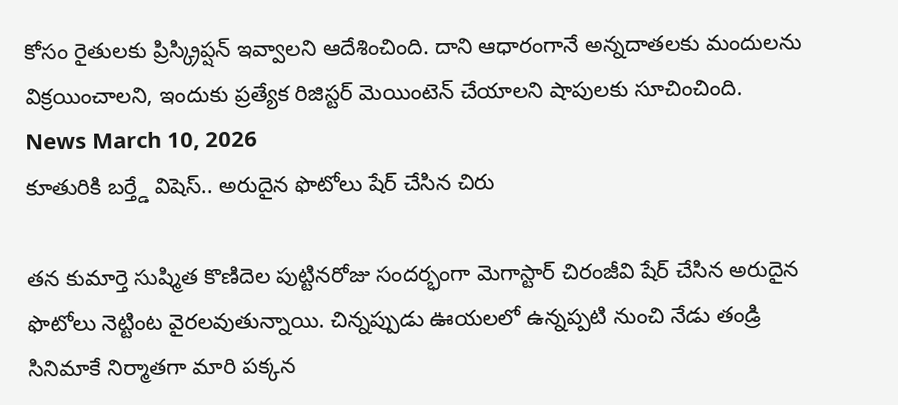కోసం రైతులకు ప్రిస్క్రిప్షన్ ఇవ్వాలని ఆదేశించింది. దాని ఆధారంగానే అన్నదాతలకు మందులను విక్రయించాలని, ఇందుకు ప్రత్యేక రిజిస్టర్ మెయింటెన్ చేయాలని షాపులకు సూచించింది.
News March 10, 2026
కూతురికి బర్త్డే విషెస్.. అరుదైన ఫొటోలు షేర్ చేసిన చిరు

తన కుమార్తె సుష్మిత కొణిదెల పుట్టినరోజు సందర్భంగా మెగాస్టార్ చిరంజీవి షేర్ చేసిన అరుదైన ఫొటోలు నెట్టింట వైరలవుతున్నాయి. చిన్నప్పుడు ఊయలలో ఉన్నప్పటి నుంచి నేడు తండ్రి సినిమాకే నిర్మాతగా మారి పక్కన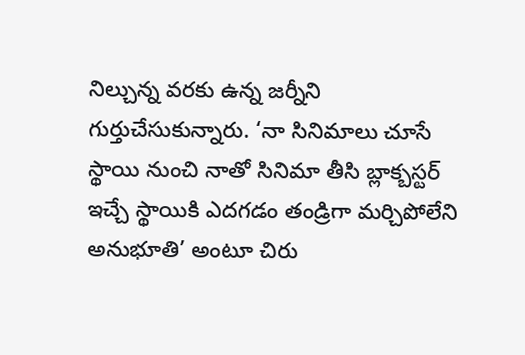నిల్చున్న వరకు ఉన్న జర్నీని గుర్తుచేసుకున్నారు. ‘నా సినిమాలు చూసే స్థాయి నుంచి నాతో సినిమా తీసి బ్లాక్బస్టర్ ఇచ్చే స్థాయికి ఎదగడం తండ్రిగా మర్చిపోలేని అనుభూతి’ అంటూ చిరు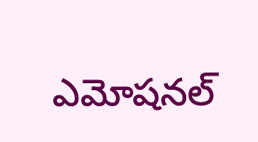ఎమోషనల్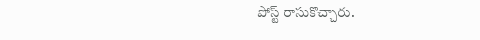పోస్ట్ రాసుకొచ్చారు.